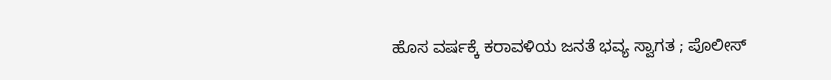ಹೊಸ ವರ್ಷಕ್ಕೆ ಕರಾವಳಿಯ ಜನತೆ ಭವ್ಯ ಸ್ವಾಗತ ; ಪೊಲೀಸ್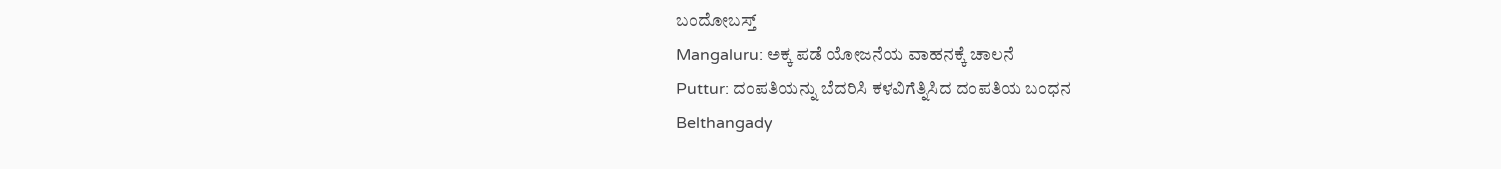ಬಂದೋಬಸ್ತ್
Mangaluru: ಅಕ್ಕ ಪಡೆ ಯೋಜನೆಯ ವಾಹನಕ್ಕೆ ಚಾಲನೆ
Puttur: ದಂಪತಿಯನ್ನು ಬೆದರಿಸಿ ಕಳವಿಗೆತ್ನಿಸಿದ ದಂಪತಿಯ ಬಂಧನ
Belthangady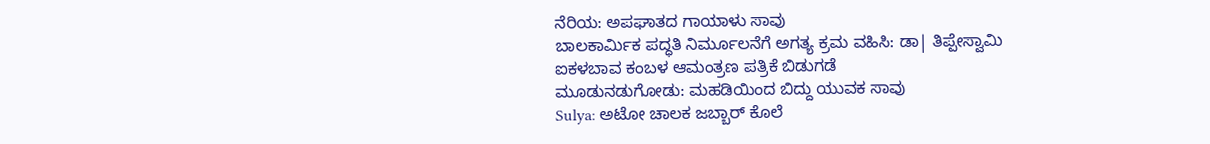ನೆರಿಯ: ಅಪಘಾತದ ಗಾಯಾಳು ಸಾವು
ಬಾಲಕಾರ್ಮಿಕ ಪದ್ಧತಿ ನಿರ್ಮೂಲನೆಗೆ ಅಗತ್ಯ ಕ್ರಮ ವಹಿಸಿ: ಡಾ| ತಿಪ್ಪೇಸ್ವಾಮಿ
ಐಕಳಬಾವ ಕಂಬಳ ಆಮಂತ್ರಣ ಪತ್ರಿಕೆ ಬಿಡುಗಡೆ
ಮೂಡುನಡುಗೋಡು: ಮಹಡಿಯಿಂದ ಬಿದ್ದು ಯುವಕ ಸಾವು
Sulya: ಅಟೋ ಚಾಲಕ ಜಬ್ಬಾರ್ ಕೊಲೆ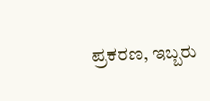ಪ್ರಕರಣ, ಇಬ್ಬರು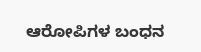ಆರೋಪಿಗಳ ಬಂಧನ